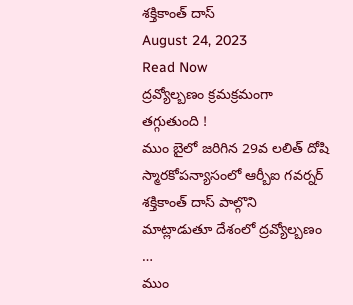శక్తికాంత్ దాస్
August 24, 2023
Read Now
ద్రవ్యోల్బణం క్రమక్రమంగా తగ్గుతుంది !
ముం బైలో జరిగిన 29వ లలిత్ దోషి స్మారకోపన్యాసంలో ఆర్బీఐ గవర్నర్ శక్తికాంత్ దాస్ పాల్గొని మాట్లాడుతూ దేశంలో ద్రవ్యోల్బణం …
ముం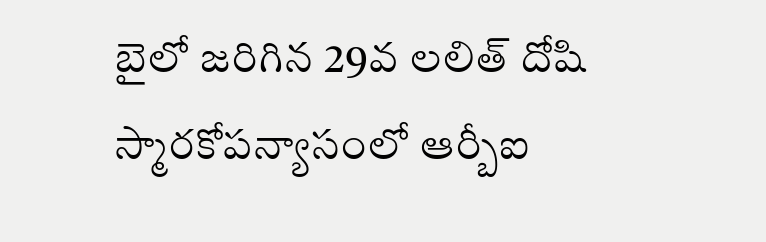బైలో జరిగిన 29వ లలిత్ దోషి స్మారకోపన్యాసంలో ఆర్బీఐ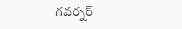గవర్నర్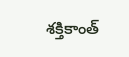శక్తికాంత్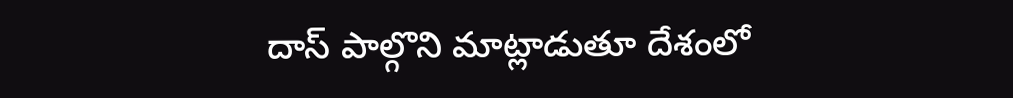దాస్ పాల్గొని మాట్లాడుతూ దేశంలో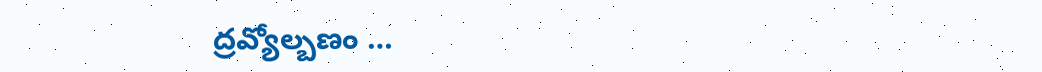ద్రవ్యోల్బణం …